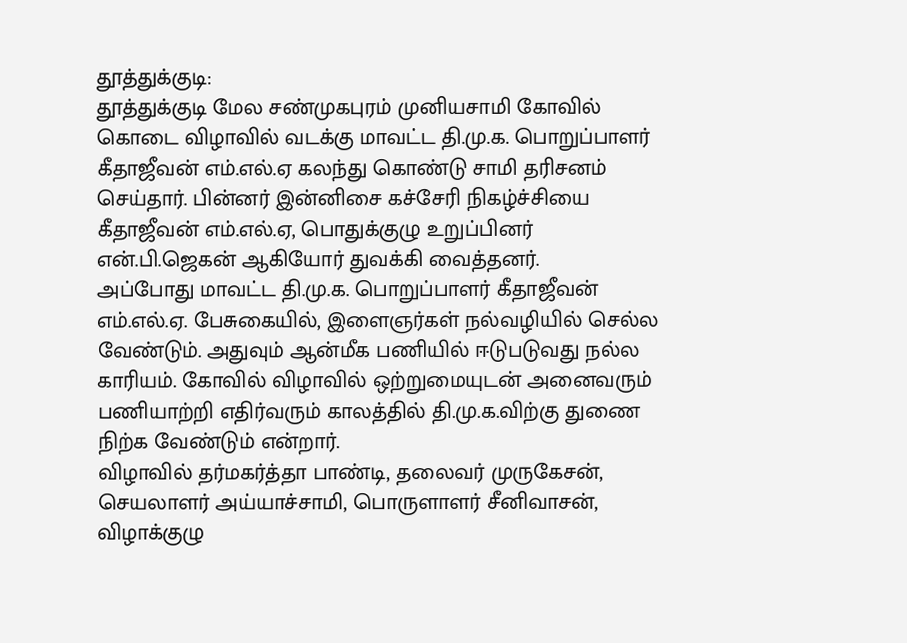தூத்துக்குடி:
தூத்துக்குடி மேல சண்முகபுரம் முனியசாமி கோவில் கொடை விழாவில் வடக்கு மாவட்ட தி.மு.க. பொறுப்பாளர் கீதாஜீவன் எம்.எல்.ஏ கலந்து கொண்டு சாமி தரிசனம் செய்தார். பின்னர் இன்னிசை கச்சேரி நிகழ்ச்சியை கீதாஜீவன் எம்.எல்.ஏ, பொதுக்குழு உறுப்பினர் என்.பி.ஜெகன் ஆகியோர் துவக்கி வைத்தனர்.
அப்போது மாவட்ட தி.மு.க. பொறுப்பாளர் கீதாஜீவன் எம்.எல்.ஏ. பேசுகையில், இளைஞர்கள் நல்வழியில் செல்ல வேண்டும். அதுவும் ஆன்மீக பணியில் ஈடுபடுவது நல்ல காரியம். கோவில் விழாவில் ஒற்றுமையுடன் அனைவரும் பணியாற்றி எதிர்வரும் காலத்தில் தி.மு.க.விற்கு துணை நிற்க வேண்டும் என்றார்.
விழாவில் தர்மகர்த்தா பாண்டி, தலைவர் முருகேசன், செயலாளர் அய்யாச்சாமி, பொருளாளர் சீனிவாசன், விழாக்குழு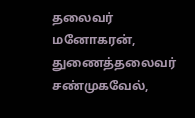தலைவர் மனோகரன், துணைத்தலைவர் சண்முகவேல்,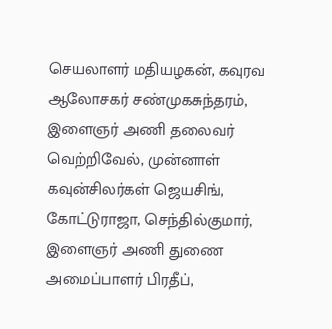செயலாளர் மதியழகன், கவுரவ ஆலோசகர் சண்முகசுந்தரம், இளைஞர் அணி தலைவர் வெற்றிவேல், முன்னாள் கவுன்சிலர்கள் ஜெயசிங், கோட்டுராஜா, செந்தில்குமார், இளைஞர் அணி துணை அமைப்பாளர் பிரதீப்,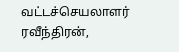வட்டச்செயலாளர் ரவீந்திரன்,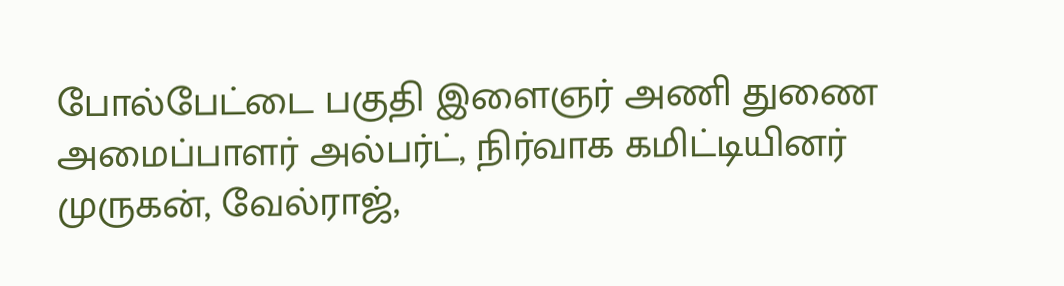போல்பேட்டை பகுதி இளைஞர் அணி துணை அமைப்பாளர் அல்பர்ட், நிர்வாக கமிட்டியினர் முருகன், வேல்ராஜ்,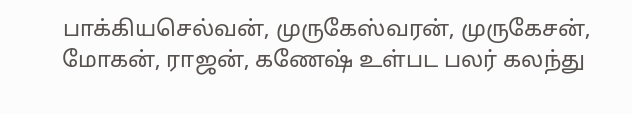பாக்கியசெல்வன், முருகேஸ்வரன், முருகேசன், மோகன், ராஜன், கணேஷ் உள்பட பலர் கலந்து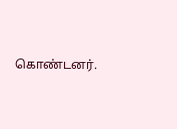கொண்டனர்.